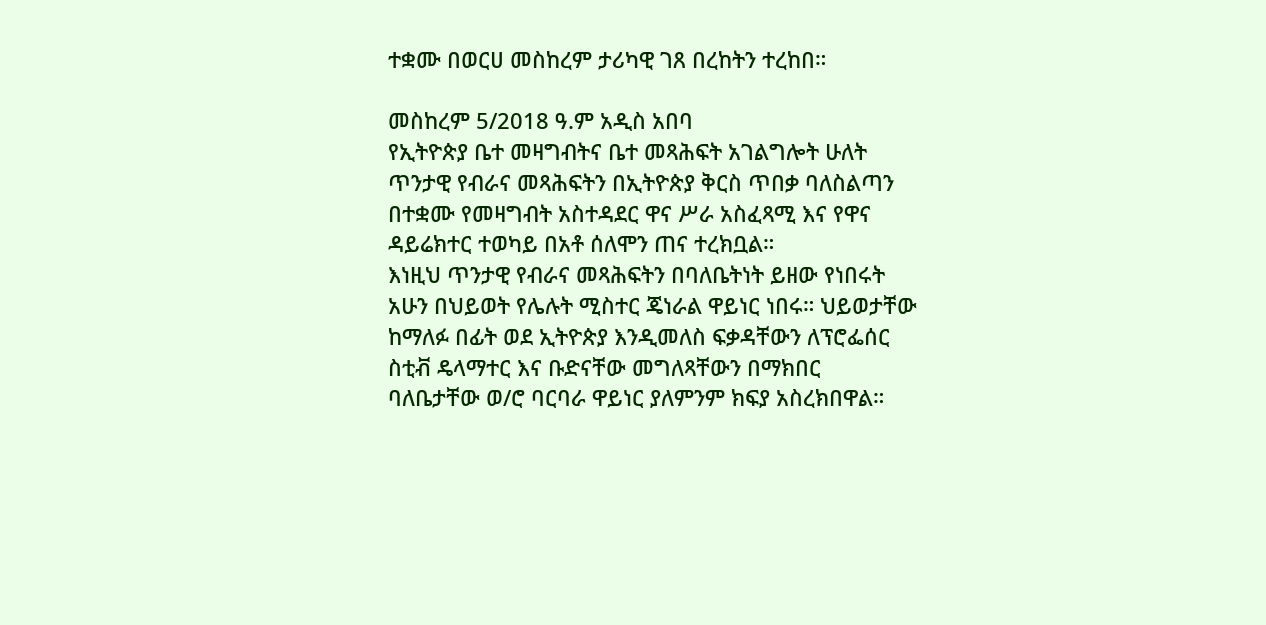ተቋሙ በወርሀ መስከረም ታሪካዊ ገጸ በረከትን ተረከበ።

መስከረም 5/2018 ዓ.ም አዲስ አበባ
የኢትዮጵያ ቤተ መዛግብትና ቤተ መጻሕፍት አገልግሎት ሁለት ጥንታዊ የብራና መጻሕፍትን በኢትዮጵያ ቅርስ ጥበቃ ባለስልጣን በተቋሙ የመዛግብት አስተዳደር ዋና ሥራ አስፈጻሚ እና የዋና ዳይሬክተር ተወካይ በአቶ ሰለሞን ጠና ተረክቧል።
እነዚህ ጥንታዊ የብራና መጻሕፍትን በባለቤትነት ይዘው የነበሩት አሁን በህይወት የሌሉት ሚስተር ጄነራል ዋይነር ነበሩ። ህይወታቸው ከማለፉ በፊት ወደ ኢትዮጵያ እንዲመለስ ፍቃዳቸውን ለፕሮፌሰር ስቲቭ ዴላማተር እና ቡድናቸው መግለጻቸውን በማክበር ባለቤታቸው ወ/ሮ ባርባራ ዋይነር ያለምንም ክፍያ አስረክበዋል።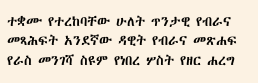ተቋሙ የተረከባቸው ሁለት ጥንታዊ የብራና
መጻሕፍት አንደኛው ዳዊት የብራና መጽሐፍ የራስ መንገሻ ስዩም የነበረ ሦስት የዘር ሐረግ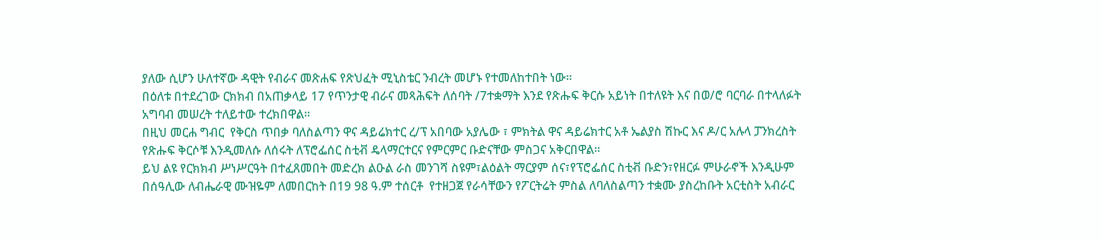ያለው ሲሆን ሁለተኛው ዳዊት የብራና መጽሐፍ የጽህፈት ሚኒስቴር ንብረት መሆኑ የተመለከተበት ነው።
በዕለቱ በተደረገው ርክክብ በአጠቃላይ 17 የጥንታዊ ብራና መጻሕፍት ለሰባት /7ተቋማት እንደ የጽሑፍ ቅርሱ አይነት በተለዩት እና በወ/ሮ ባርባራ በተላለፉት አግባብ መሠረት ተለይተው ተረክበዋል።
በዚህ መርሐ ግብር  የቅርስ ጥበቃ ባለስልጣን ዋና ዳይሬክተር ረ/ፕ አበባው አያሌው ፣ ምክትል ዋና ዳይሬክተር አቶ ኤልያስ ሽኩር እና ዶ/ር አሉላ ፓንክረስት የጽሑፍ ቅርሶቹ እንዲመለሱ ለሰሩት ለፕሮፌሰር ስቲቭ ዴላማርተርና የምርምር ቡድናቸው ምስጋና አቅርበዋል።
ይህ ልዩ የርክክብ ሥነሥርዓት በተፈጸመበት መድረክ ልዑል ራስ መንገሻ ስዩም፣ልዕልት ማርያም ሰና፣የፕሮፌሰር ስቲቭ ቡድን፣የዘርፉ ምሁራኖች እንዲሁም በሰዓሊው ለብሔራዊ ሙዝዬም ለመበርከት በ19 98 ዓ.ም ተሰርቶ  የተዘጋጀ የራሳቸውን የፖርትሬት ምስል ለባለስልጣን ተቋሙ ያስረከቡት አርቲስት አብራር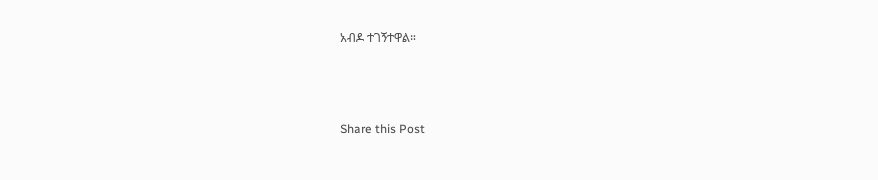አብዶ ተገኝተዋል።



Share this Post